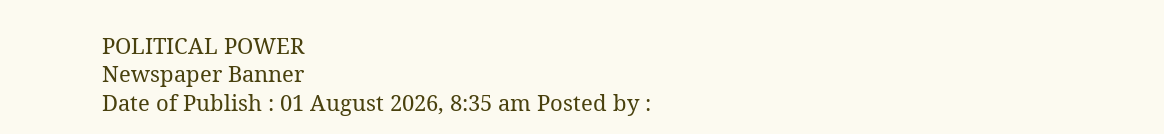POLITICAL POWER
Newspaper Banner
Date of Publish : 01 August 2026, 8:35 am Posted by :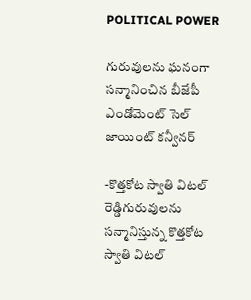POLITICAL POWER

గురువులను ఘనంగా సన్మానించిన బీజేపీ ఎండోమెంట్ సెల్ జాయింట్ కన్వీనర్

-కొత్తకోట స్వాతి విటల్ రెడ్డిగురువులను సన్మానిస్తున్న కొత్తకోట స్వాతి విటల్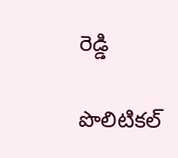రెడ్డి

పొలిటికల్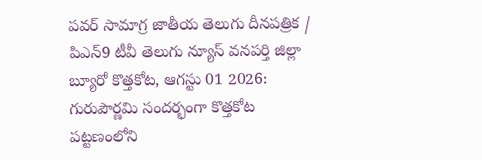పవర్ సామాగ్ర జాతీయ తెలుగు దీనపత్రిక / పిఎన్9 టీవీ తెలుగు న్యూస్ వనపర్తి జిల్లా బ్యూరో కొత్తకోట, ఆగస్టు 01 2026: గురుపౌర్ణమి సందర్భంగా కొత్తకోట పట్టణంలోని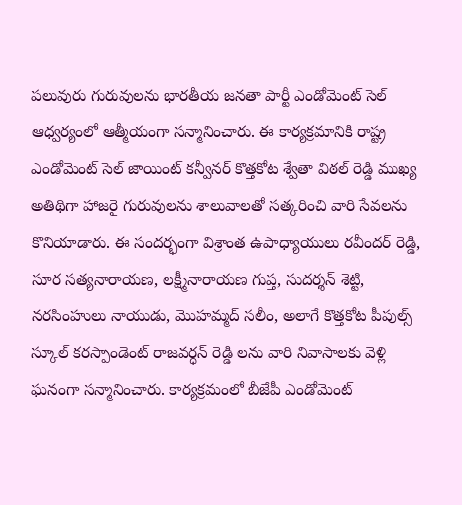పలువురు గురువులను భారతీయ జనతా పార్టీ ఎండోమెంట్ సెల్ ఆధ్వర్యంలో ఆత్మీయంగా సన్మానించారు. ఈ కార్యక్రమానికి రాష్ట్ర ఎండోమెంట్ సెల్ జాయింట్ కన్వీనర్ కొత్తకోట శ్వేతా విఠల్ రెడ్డి ముఖ్య అతిథిగా హాజరై గురువులను శాలువాలతో సత్కరించి వారి సేవలను కొనియాడారు. ఈ సందర్భంగా విశ్రాంత ఉపాధ్యాయులు రవీందర్ రెడ్డి, సూర సత్యనారాయణ, లక్ష్మీనారాయణ గుప్త, సుదర్శన్ శెట్టి, నరసింహులు నాయుడు, మొహమ్మద్ సలీం, అలాగే కొత్తకోట పీపుల్స్ స్కూల్ కరస్పాండెంట్ రాజవర్ధన్ రెడ్డి లను వారి నివాసాలకు వెళ్లి ఘనంగా సన్మానించారు. కార్యక్రమంలో బీజేపీ ఎండోమెంట్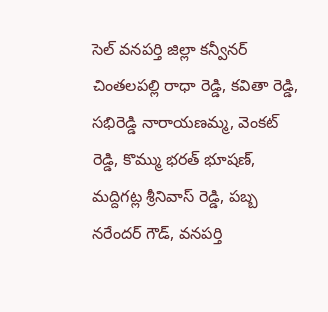సెల్ వనపర్తి జిల్లా కన్వీనర్ చింతలపల్లి రాధా రెడ్డి, కవితా రెడ్డి, సభిరెడ్డి నారాయణమ్మ, వెంకట్ రెడ్డి, కొమ్ము భరత్ భూషణ్, మద్దిగట్ల శ్రీనివాస్ రెడ్డి, పబ్బ నరేందర్ గౌడ్, వనపర్తి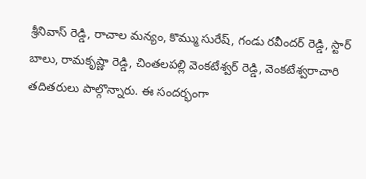శ్రీనివాస్ రెడ్డి, రాచాల మన్యం, కొమ్ము సురేష్, గండు రవీందర్ రెడ్డి, స్టార్ బాలు, రామకృష్ణా రెడ్డి, చింతలపల్లి వెంకటేశ్వర్ రెడ్డి, వెంకటేశ్వరాచారి తదితరులు పాల్గొన్నారు. ఈ సందర్భంగా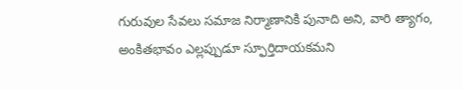గురువుల సేవలు సమాజ నిర్మాణానికి పునాది అని, వారి త్యాగం, అంకితభావం ఎల్లప్పుడూ స్ఫూర్తిదాయకమని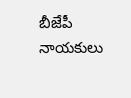బీజేపీ నాయకులు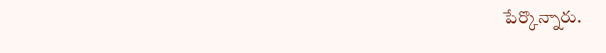పేర్కొన్నారు.